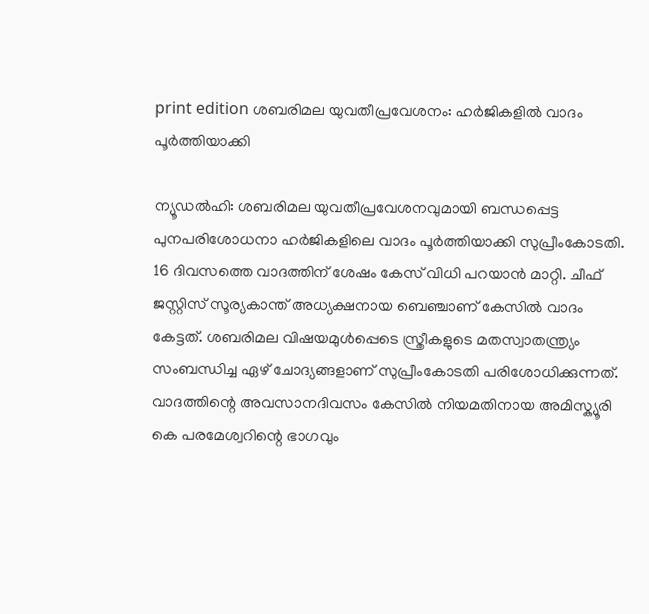print edition ശബരിമല യുവതീപ്രവേശനം: ഹർജികളിൽ വാദം പൂർത്തിയാക്കി

ന്യൂഡൽഹി: ശബരിമല യുവതീപ്രവേശനവുമായി ബന്ധപ്പെട്ട പുനപരിശോധനാ ഹർജികളിലെ വാദം പൂർത്തിയാക്കി സുപ്രീംകോടതി. 16 ദിവസത്തെ വാദത്തിന് ശേഷം കേസ് വിധി പറയാൻ മാറ്റി. ചീഫ് ജസ്റ്റിസ് സൂര്യകാന്ത് അധ്യക്ഷനായ ബെഞ്ചാണ് കേസിൽ വാദം കേട്ടത്. ശബരിമല വിഷയമുൾപ്പെടെ സ്ത്രീകളുടെ മതസ്വാതന്ത്ര്യം സംബന്ധിച്ച ഏഴ് ചോദ്യങ്ങളാണ് സുപ്രീംകോടതി പരിശോധിക്കുന്നത്.
വാദത്തിന്റെ അവസാനദിവസം കേസിൽ നിയമതിനായ അമിസ്ക്യൂരി കെ പരമേശ്വറിന്റെ ഭാഗവും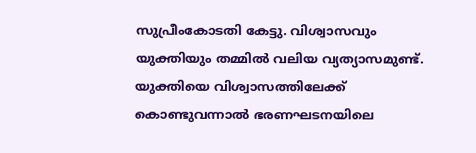സുപ്രീംകോടതി കേട്ടു. വിശ്വാസവും യുക്തിയും തമ്മിൽ വലിയ വ്യത്യാസമുണ്ട്. യുക്തിയെ വിശ്വാസത്തിലേക്ക് കൊണ്ടുവന്നാൽ ഭരണഘടനയിലെ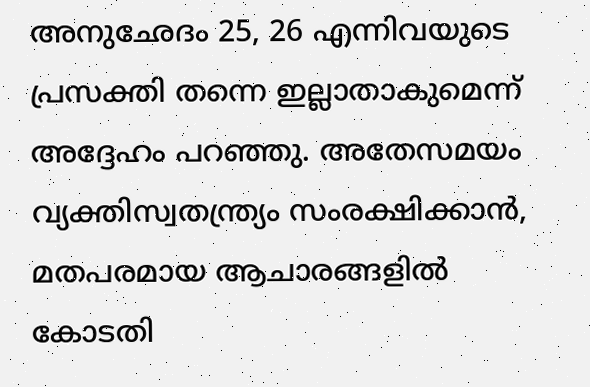അനുഛേദം 25, 26 എന്നിവയുടെ പ്രസക്തി തന്നെ ഇല്ലാതാകുമെന്ന് അദ്ദേഹം പറഞ്ഞു. അതേസമയം വ്യക്തിസ്വതന്ത്ര്യം സംരക്ഷിക്കാൻ, മതപരമായ ആചാരങ്ങളിൽ കോടതി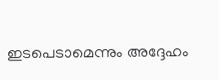ഇടപെടാമെന്നും അദ്ദേഹം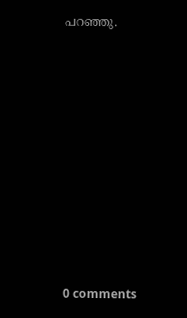പറഞ്ഞു.










0 comments